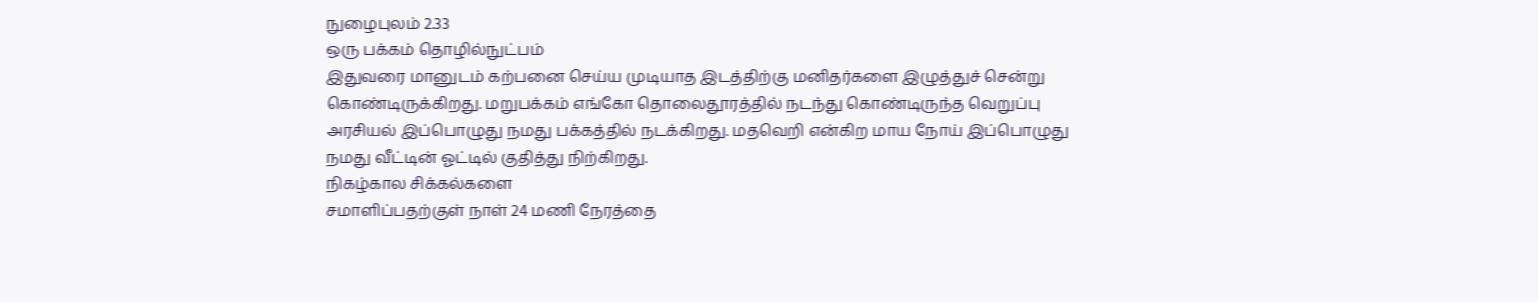நுழைபுலம் 2.33
ஒரு பக்கம் தொழில்நுட்பம்
இதுவரை மானுடம் கற்பனை செய்ய முடியாத இடத்திற்கு மனிதர்களை இழுத்துச் சென்று
கொண்டிருக்கிறது. மறுபக்கம் எங்கோ தொலைதூரத்தில் நடந்து கொண்டிருந்த வெறுப்பு
அரசியல் இப்பொழுது நமது பக்கத்தில் நடக்கிறது. மதவெறி என்கிற மாய நோய் இப்பொழுது
நமது வீட்டின் ஓட்டில் குதித்து நிற்கிறது.
நிகழ்கால சிக்கல்களை
சமாளிப்பதற்குள் நாள் 24 மணி நேரத்தை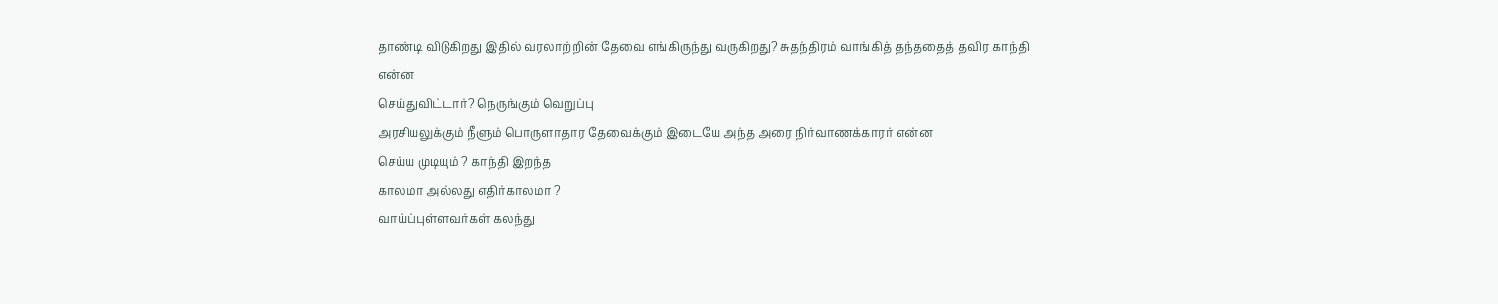தாண்டி விடுகிறது இதில் வரலாற்றின் தேவை எங்கிருந்து வருகிறது? சுதந்திரம் வாங்கித் தந்ததைத் தவிர காந்தி என்ன
செய்துவிட்டார்? நெருங்கும் வெறுப்பு
அரசியலுக்கும் நீளும் பொருளாதார தேவைக்கும் இடையே அந்த அரை நிர்வாணக்காரர் என்ன
செய்ய முடியும் ? காந்தி இறந்த
காலமா அல்லது எதிர்காலமா ?
வாய்ப்புள்ளவர்கள் கலந்து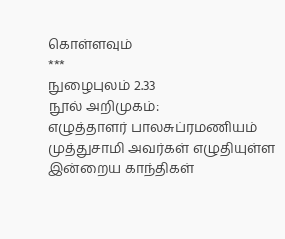கொள்ளவும்
***
நுழைபுலம் 2.33
நூல் அறிமுகம்:
எழுத்தாளர் பாலசுப்ரமணியம்
முத்துசாமி அவர்கள் எழுதியுள்ள இன்றைய காந்திகள்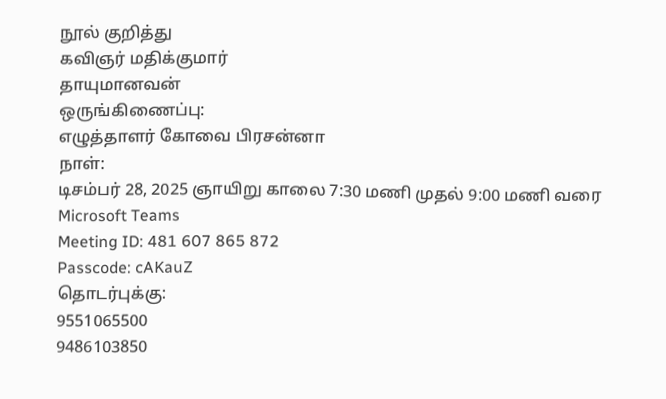நூல் குறித்து
கவிஞர் மதிக்குமார்
தாயுமானவன்
ஒருங்கிணைப்பு:
எழுத்தாளர் கோவை பிரசன்னா
நாள்:
டிசம்பர் 28, 2025 ஞாயிறு காலை 7:30 மணி முதல் 9:00 மணி வரை
Microsoft Teams
Meeting ID: 481 607 865 872
Passcode: cAKauZ
தொடர்புக்கு:
9551065500
9486103850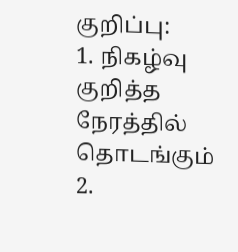குறிப்பு:
1. நிகழ்வு குறித்த நேரத்தில் தொடங்கும்
2.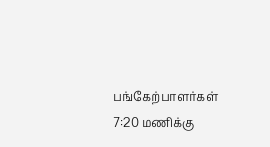பங்கேற்பாளர்கள் 7:20 மணிக்கு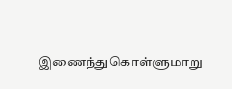இணைந்துகொள்ளுமாறு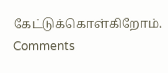கேட்டுக்கொள்கிறோம்.
Comments